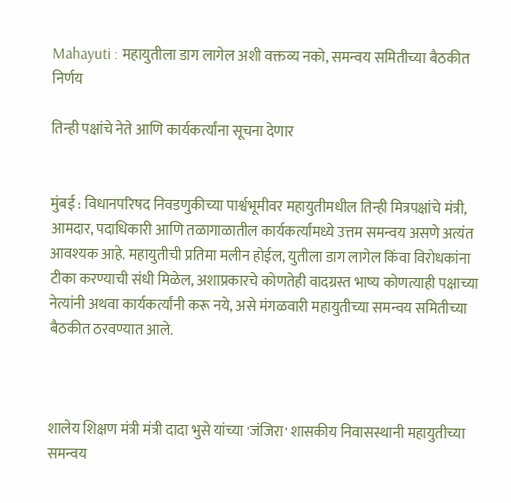Mahayuti : महायुतीला डाग लागेल अशी वक्तव्य नको, समन्वय समितीच्या बैठकीत निर्णय

तिन्ही पक्षांचे नेते आणि कार्यकर्त्यांना सूचना देणार


मुंबई : विधानपरिषद निवडणुकीच्या पार्श्वभूमीवर महायुतीमधील तिन्ही मित्रपक्षांचे मंत्री, आमदार, पदाधिकारी आणि तळागाळातील कार्यकर्त्यांमध्ये उत्तम समन्वय असणे अत्यंत आवश्यक आहे. महायुतीची प्रतिमा मलीन होईल, युतीला डाग लागेल किंवा विरोधकांना टीका करण्याची संधी मिळेल, अशाप्रकारचे कोणतेही वादग्रस्त भाष्य कोणत्याही पक्षाच्या नेत्यांनी अथवा कार्यकर्त्यांनी करू नये, असे मंगळवारी महायुतीच्या समन्वय समितीच्या बैठकीत ठरवण्यात आले.



शालेय शिक्षण मंत्री मंत्री दादा भुसे यांच्या 'जंजिरा' शासकीय निवासस्थानी महायुतीच्या समन्वय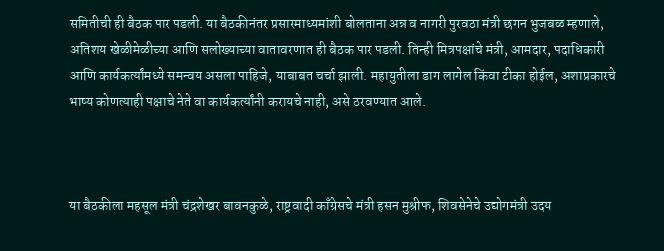समितीची ही बैठक पार पडली. या बैठकीनंतर प्रसारमाध्यमांशी बोलताना अन्न व नागरी पुरवठा मंत्री छगन भुजबळ म्हणाले, अतिशय खेळीमेळीच्या आणि सलोख्याच्या वातावरणात ही बैठक पार पडली. तिन्ही मित्रपक्षांचे मंत्री, आमदार, पदाधिकारी आणि कार्यकर्त्यांमध्ये समन्वय असला पाहिजे, याबाबत चर्चा झाली. महायुतीला डाग लागेल किंवा टीका होईल, अशाप्रकारचे भाष्य कोणत्याही पक्षाचे नेते वा कार्यकर्त्यांनी करायचे नाही, असे ठरवण्यात आले.



या बैठकीला महसूल मंत्री चंद्रशेखर बावनकुळे, राष्ट्रवादी काँग्रेसचे मंत्री हसन मुश्रीफ, शिवसेनेचे उद्योगमंत्री उदय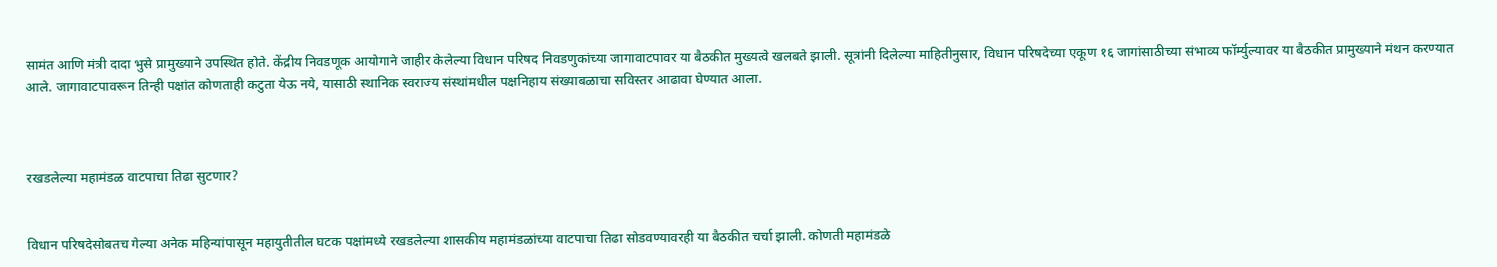सामंत आणि मंत्री दादा भुसे प्रामुख्याने उपस्थित होते. केंद्रीय निवडणूक आयोगाने जाहीर केलेल्या विधान परिषद निवडणुकांच्या जागावाटपावर या बैठकीत मुख्यत्वे खलबते झाली. सूत्रांनी दिलेल्या माहितीनुसार, विधान परिषदेच्या एकूण १६ जागांसाठीच्या संभाव्य फॉर्म्युल्यावर या बैठकीत प्रामुख्याने मंथन करण्यात आले. जागावाटपावरून तिन्ही पक्षांत कोणताही कटुता येऊ नये, यासाठी स्थानिक स्वराज्य संस्थांमधील पक्षनिहाय संख्याबळाचा सविस्तर आढावा घेण्यात आला.



रखडलेल्या महामंडळ वाटपाचा तिढा सुटणार?


विधान परिषदेसोबतच गेल्या अनेक महिन्यांपासून महायुतीतील घटक पक्षांमध्ये रखडलेल्या शासकीय महामंडळांच्या वाटपाचा तिढा सोडवण्यावरही या बैठकीत चर्चा झाली. कोणती महामंडळे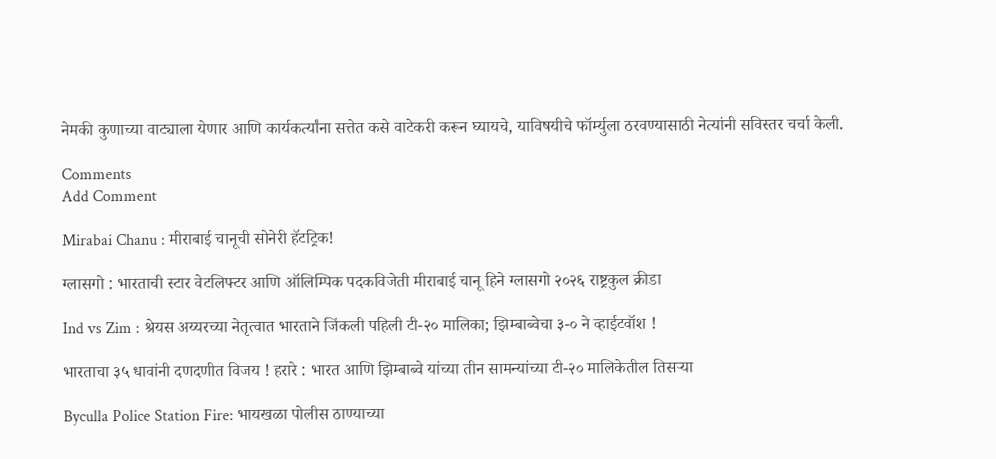नेमकी कुणाच्या वाट्याला येणार आणि कार्यकर्त्यांना सत्तेत कसे वाटेकरी करून घ्यायचे, याविषयीचे फॉर्म्युला ठरवण्यासाठी नेत्यांनी सविस्तर चर्चा केली.

Comments
Add Comment

Mirabai Chanu : मीराबाई चानूची सोनेरी हॅटट्रिक!

ग्लासगो : भारताची स्टार वेटलिफ्टर आणि ऑलिम्पिक पदकविजेती मीराबाई चानू हिने ग्लासगो २०२६ राष्ट्रकुल क्रीडा

Ind vs Zim : श्रेयस अय्यरच्या नेतृत्वात भारताने जिंकली पहिली टी-२० मालिका; झिम्बाब्वेचा ३-० ने व्हाईटवॉश !

भारताचा ३५ धावांनी दणदणीत विजय ! हरारे : भारत आणि झिम्बाब्वे यांच्या तीन सामन्यांच्या टी-२० मालिकेतील तिसऱ्या

Byculla Police Station Fire: भायखळा पोलीस ठाण्याच्या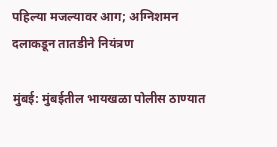पहिल्या मजल्यावर आग; अग्निशमन दलाकडून तातडीने नियंत्रण

मुंबई: मुंबईतील भायखळा पोलीस ठाण्यात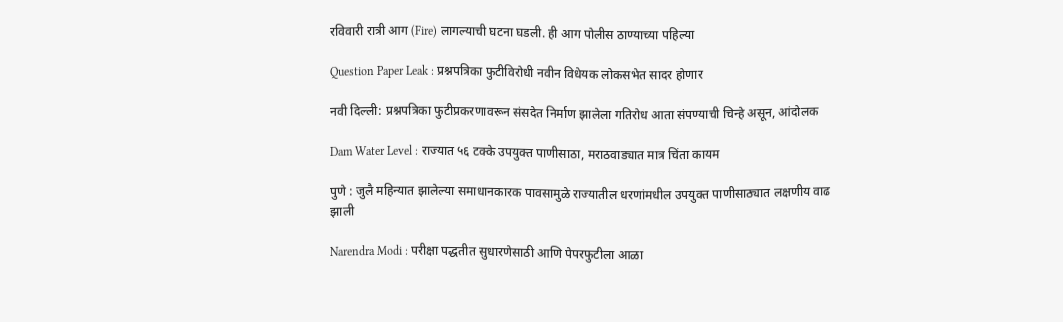रविवारी रात्री आग (Fire) लागल्याची घटना घडली. ही आग पोलीस ठाण्याच्या पहिल्या

Question Paper Leak : प्रश्नपत्रिका फुटीविरोधी नवीन विधेयक लोकसभेत सादर होणार

नवी दिल्ली: प्रश्नपत्रिका फुटीप्रकरणावरून संसदेत निर्माण झालेला गतिरोध आता संपण्याची चिन्हे असून, आंदोलक

Dam Water Level : राज्यात ५६ टक्के उपयुक्त पाणीसाठा, मराठवाड्यात मात्र चिंता कायम

पुणे : जुलै महिन्यात झालेल्या समाधानकारक पावसामुळे राज्यातील धरणांमधील उपयुक्त पाणीसाठ्यात लक्षणीय वाढ झाली

Narendra Modi : परीक्षा पद्धतीत सुधारणेसाठी आणि पेपरफुटीला आळा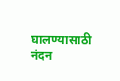घालण्यासाठी नंदन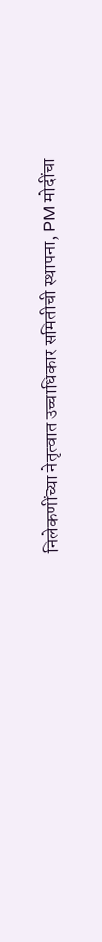निलेकणींच्या नेतृत्वात उच्चाधिकार समितीची स्थापना, PM मोदींचा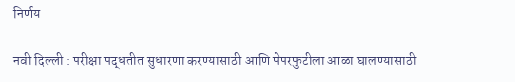निर्णय

नवी दिल्ली : परीक्षा पद्धतीत सुधारणा करण्यासाठी आणि पेपरफुटीला आळा घालण्यासाठी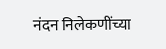नंदन निलेकणींच्या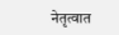नेतृत्वात